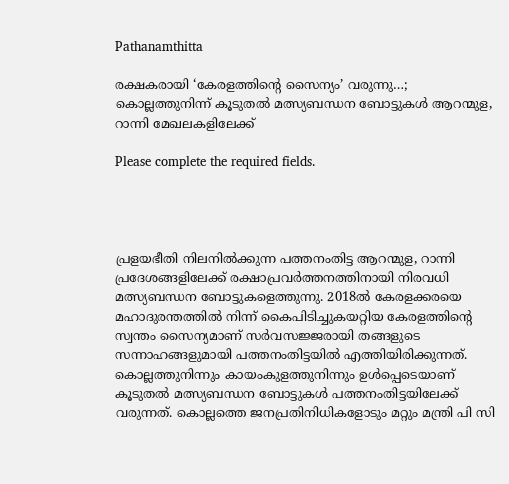Pathanamthitta

രക്ഷകരായി ‘കേരളത്തിന്റെ സൈന്യം’ വരുന്നു…; കൊല്ലത്തുനിന്ന് കൂടുതല്‍ മത്സ്യബന്ധന ബോട്ടുകള്‍ ആറന്മുള, റാന്നി മേഖലകളിലേക്ക്

Please complete the required fields.




പ്രളയഭീതി നിലനില്‍ക്കുന്ന പത്തനംതിട്ട ആറന്മുള, റാന്നി പ്രദേശങ്ങളിലേക്ക് രക്ഷാപ്രവര്‍ത്തനത്തിനായി നിരവധി മത്സ്യബന്ധന ബോട്ടുകളെത്തുന്നു. 2018ല്‍ കേരളക്കരയെ മഹാദുരന്തത്തില്‍ നിന്ന് കൈപിടിച്ചുകയറ്റിയ കേരളത്തിന്റെ സ്വന്തം സൈന്യമാണ് സര്‍വസജ്ജരായി തങ്ങളുടെ സന്നാഹങ്ങളുമായി പത്തനംതിട്ടയില്‍ എത്തിയിരിക്കുന്നത്. കൊല്ലത്തുനിന്നും കായംകുളത്തുനിന്നും ഉള്‍പ്പെടെയാണ് കൂടുതല്‍ മത്സ്യബന്ധന ബോട്ടുകള്‍ പത്തനംതിട്ടയിലേക്ക് വരുന്നത്. കൊല്ലത്തെ ജനപ്രതിനിധികളോടും മറ്റും മന്ത്രി പി സി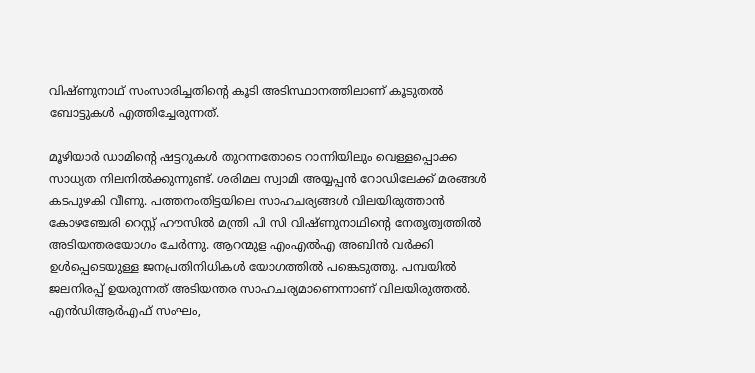വിഷ്ണുനാഥ് സംസാരിച്ചതിന്റെ കൂടി അടിസ്ഥാനത്തിലാണ് കൂടുതല്‍ ബോട്ടുകള്‍ എത്തിച്ചേരുന്നത്.

മൂഴിയാര്‍ ഡാമിന്റെ ഷട്ടറുകള്‍ തുറന്നതോടെ റാന്നിയിലും വെള്ളപ്പൊക്ക സാധ്യത നിലനില്‍ക്കുന്നുണ്ട്. ശരിമല സ്വാമി അയ്യപ്പന്‍ റോഡിലേക്ക് മരങ്ങള്‍ കടപുഴകി വീണു. പത്തനംതിട്ടയിലെ സാഹചര്യങ്ങള്‍ വിലയിരുത്താന്‍ കോഴഞ്ചേരി റെസ്റ്റ് ഹൗസില്‍ മന്ത്രി പി സി വിഷ്ണുനാഥിന്റെ നേതൃത്വത്തില്‍ അടിയന്തരയോഗം ചേര്‍ന്നു. ആറന്മുള എംഎല്‍എ അബിന്‍ വര്‍ക്കി ഉള്‍പ്പെടെയുള്ള ജനപ്രതിനിധികള്‍ യോഗത്തില്‍ പങ്കെടുത്തു. പമ്പയില്‍ ജലനിരപ്പ് ഉയരുന്നത് അടിയന്തര സാഹചര്യമാണെന്നാണ് വിലയിരുത്തല്‍. എന്‍ഡിആര്‍എഫ് സംഘം,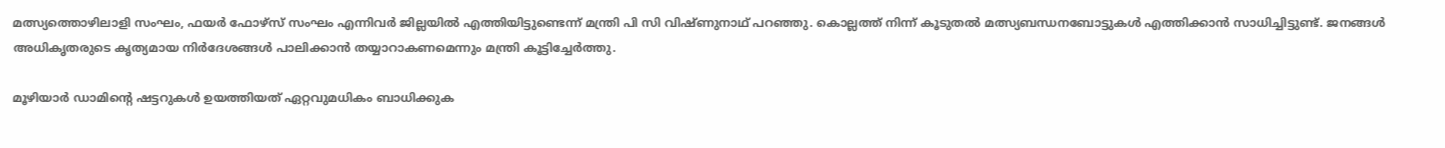മത്സ്യത്തൊഴിലാളി സംഘം, ഫയര്‍ ഫോഴ്‌സ് സംഘം എന്നിവര്‍ ജില്ലയില്‍ എത്തിയിട്ടുണ്ടെന്ന് മന്ത്രി പി സി വിഷ്ണുനാഥ് പറഞ്ഞു. കൊല്ലത്ത് നിന്ന് കൂടുതല്‍ മത്സ്യബന്ധനബോട്ടുകള്‍ എത്തിക്കാന്‍ സാധിച്ചിട്ടുണ്ട്. ജനങ്ങള്‍ അധികൃതരുടെ കൃത്യമായ നിര്‍ദേശങ്ങള്‍ പാലിക്കാന്‍ തയ്യാറാകണമെന്നും മന്ത്രി കൂട്ടിച്ചേര്‍ത്തു.

മൂഴിയാര്‍ ഡാമിന്റെ ഷട്ടറുകള്‍ ഉയത്തിയത് ഏറ്റവുമധികം ബാധിക്കുക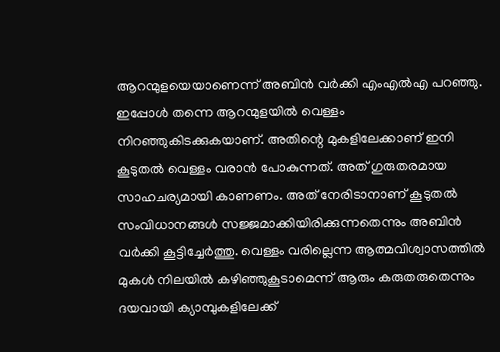ആറന്മുളയെയാണെന്ന് അബിന്‍ വര്‍ക്കി എംഎല്‍എ പറഞ്ഞു. ഇപ്പോള്‍ തന്നെ ആറന്മുളയില്‍ വെള്ളം നിറഞ്ഞുകിടക്കുകയാണ്. അതിന്റെ മുകളിലേക്കാണ് ഇനി കൂടുതല്‍ വെള്ളം വരാന്‍ പോകുന്നത്. അത് ഗുരുതരമായ സാഹചര്യമായി കാണണം. അത് നേരിടാനാണ് കൂടുതല്‍ സംവിധാനങ്ങള്‍ സജ്ജമാക്കിയിരിക്കുന്നതെന്നും അബിന്‍ വര്‍ക്കി കൂട്ടിച്ചേര്‍ത്തു. വെള്ളം വരില്ലെന്ന ആത്മവിശ്വാസത്തില്‍ മുകള്‍ നിലയില്‍ കഴിഞ്ഞുകൂടാമെന്ന് ആരും കരുതരുതെന്നും ദയവായി ക്യാമ്പുകളിലേക്ക്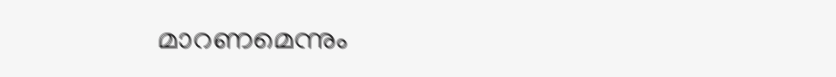മാറണമെന്നും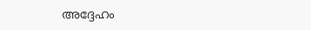അദ്ദേഹം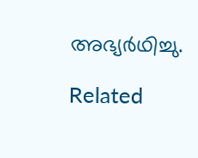അഭ്യര്‍ഥിച്ചു.

Related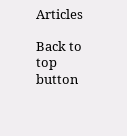Articles

Back to top button